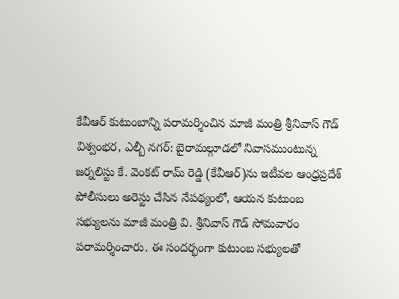కేవీఆర్ కుటుంబాన్ని పరామర్శించిన మాజీ మంత్రి శ్రీనివాస్ గౌడ్
విశ్వంభర, ఎల్బీ నగర్: బైరామల్గూడలో నివాసముంటున్న జర్నలిస్టు కే. వెంకట్ రామ్ రెడ్డి (కేవీఆర్)ను ఇటీవల ఆంధ్రప్రదేశ్ పోలీసులు అరెస్టు చేసిన నేపథ్యంలో, ఆయన కుటుంబ సభ్యులను మాజీ మంత్రి వి. శ్రీనివాస్ గౌడ్ సోమవారం పరామర్శించారు. ఈ సందర్భంగా కుటుంబ సభ్యులతో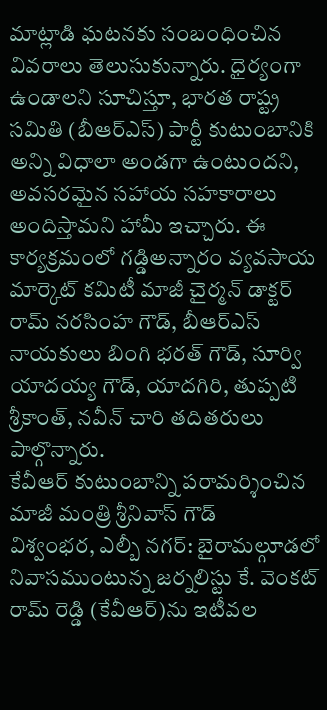మాట్లాడి ఘటనకు సంబంధించిన వివరాలు తెలుసుకున్నారు. ధైర్యంగా ఉండాలని సూచిస్తూ, భారత రాష్ట్ర సమితి (బీఆర్ఎస్) పార్టీ కుటుంబానికి అన్ని విధాలా అండగా ఉంటుందని, అవసరమైన సహాయ సహకారాలు అందిస్తామని హామీ ఇచ్చారు. ఈ కార్యక్రమంలో గడ్డిఅన్నారం వ్యవసాయ మార్కెట్ కమిటీ మాజీ చైర్మన్ డాక్టర్ రామ్ నరసింహ గౌడ్, బీఆర్ఎస్ నాయకులు బింగి భరత్ గౌడ్, సూర్వి యాదయ్య గౌడ్, యాదగిరి, తుప్పటి శ్రీకాంత్, నవీన్ చారి తదితరులు పాల్గొన్నారు.
కేవీఆర్ కుటుంబాన్ని పరామర్శించిన మాజీ మంత్రి శ్రీనివాస్ గౌడ్
విశ్వంభర, ఎల్బీ నగర్: బైరామల్గూడలో నివాసముంటున్న జర్నలిస్టు కే. వెంకట్ రామ్ రెడ్డి (కేవీఆర్)ను ఇటీవల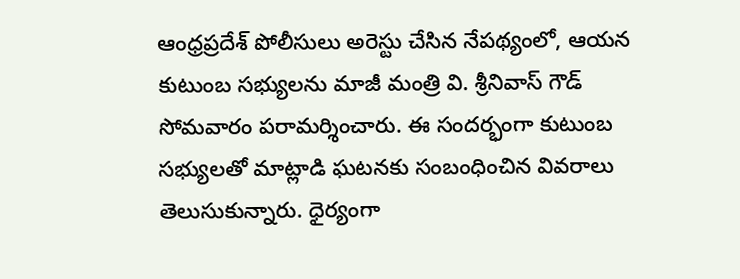ఆంధ్రప్రదేశ్ పోలీసులు అరెస్టు చేసిన నేపథ్యంలో, ఆయన కుటుంబ సభ్యులను మాజీ మంత్రి వి. శ్రీనివాస్ గౌడ్ సోమవారం పరామర్శించారు. ఈ సందర్భంగా కుటుంబ సభ్యులతో మాట్లాడి ఘటనకు సంబంధించిన వివరాలు తెలుసుకున్నారు. ధైర్యంగా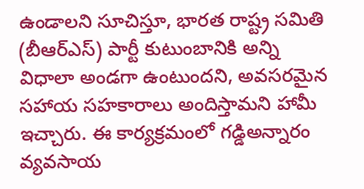ఉండాలని సూచిస్తూ, భారత రాష్ట్ర సమితి (బీఆర్ఎస్) పార్టీ కుటుంబానికి అన్ని విధాలా అండగా ఉంటుందని, అవసరమైన సహాయ సహకారాలు అందిస్తామని హామీ ఇచ్చారు. ఈ కార్యక్రమంలో గడ్డిఅన్నారం వ్యవసాయ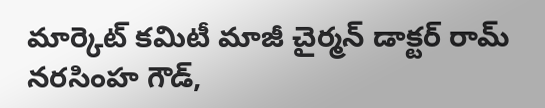మార్కెట్ కమిటీ మాజీ చైర్మన్ డాక్టర్ రామ్ నరసింహ గౌడ్,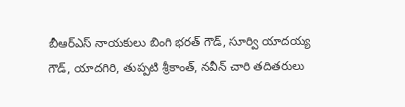బీఆర్ఎస్ నాయకులు బింగి భరత్ గౌడ్, సూర్వి యాదయ్య గౌడ్, యాదగిరి, తుప్పటి శ్రీకాంత్, నవీన్ చారి తదితరులు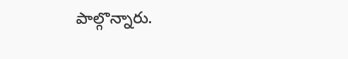పాల్గొన్నారు.